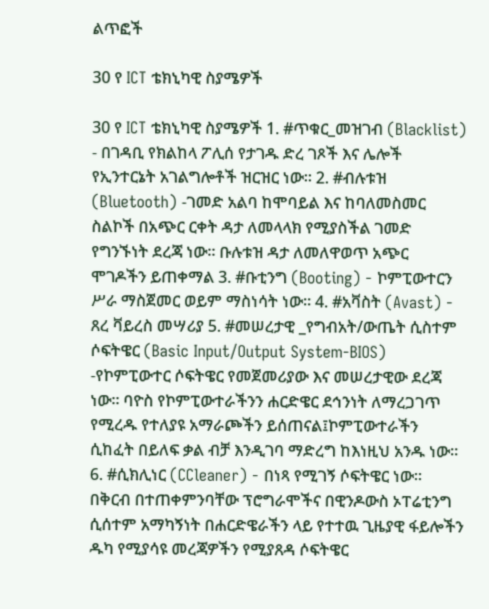ልጥፎች

30 የ ICT ቴክኒካዊ ስያሜዎች

30 የ ICT ቴክኒካዊ ስያሜዎች 1. #ጥቁር_መዝገብ (Blacklist) - በገዳቢ የክልከላ ፖሊሰ የታገዱ ድረ ገጾች እና ሌሎች የኢንተርኔት አገልግሎቶች ዝርዝር ነው። 2. #ብሉቱዝ (Bluetooth) -ገመድ አልባ ከሞባይል እና ከባለመስመር ስልኮች በአጭር ርቀት ዳታ ለመላላክ የሚያስችል ገመድ የግንኙነት ደረጃ ነው። ቡሉቱዝ ዳታ ለመለዋወጥ አጭር ሞገዶችን ይጠቀማል 3. #ቡቲንግ (Booting) - ኮምፒውተርን ሥራ ማስጀመር ወይም ማስነሳት ነው። 4. #አቫስት (Avast) - ጸረ ቫይረስ መሣሪያ 5. #መሠረታዊ _የግብአት/ውጤት ሲስተም ሶፍትዌር (Basic Input/Output System-BIOS) -የኮምፒውተር ሶፍትዌር የመጀመሪያው እና መሠረታዊው ደረጃ ነው። ባዮስ የኮምፒውተራችንን ሐርድዌር ደኅንነት ለማረጋገጥ የሚረዱ የተለያዩ አማራጮችን ይሰጠናል፤ኮምፒውተራችን ሲከፈት በይለፍ ቃል ብቻ እንዲገባ ማድረግ ከእነዚህ አንዱ ነው። 6. #ሲክሊነር (CCleaner) - በነጻ የሚገኝ ሶፍትዌር ነው። በቅርብ በተጠቀምንባቸው ፕሮግራሞችና በዊንዶውስ ኦፐሬቲንግ ሲሰተም አማካኝነት በሐርድዌራችን ላይ የተተዉ ጊዜያዊ ፋይሎችን ዱካ የሚያሳዩ መረጃዎችን የሚያጸዳ ሶፍትዌር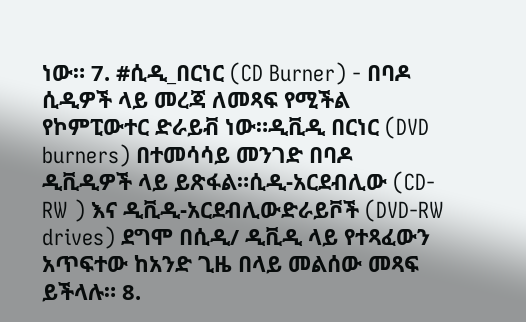ነው። 7. #ሲዲ_በርነር (CD Burner) - በባዶ ሲዲዎች ላይ መረጃ ለመጻፍ የሚችል የኮምፒውተር ድራይቭ ነው።ዲቪዲ በርነር (DVD burners) በተመሳሳይ መንገድ በባዶ ዲቪዲዎች ላይ ይጽፋል።ሲዲ-አርደብሊው (CD-RW ) እና ዲቪዲ-አርደብሊውድራይቮች (DVD-RW drives) ደግሞ በሲዲ/ ዲቪዲ ላይ የተጻፈውን አጥፍተው ከአንድ ጊዜ በላይ መልሰው መጻፍ ይችላሉ። 8.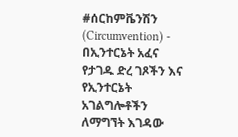#ሰርከምቬንሽን (Circumvention) - በኢንተርኔት አፈና የታገዱ ድረ ገጾችን እና የኢንተርኔት አገልግሎቶችን ለማግኘት እገዳው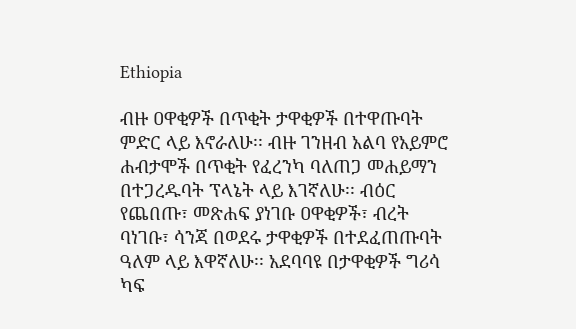Ethiopia

ብዙ ዐዋቂዎች በጥቂት ታዋቂዎች በተዋጡባት ምድር ላይ እኖራለሁ፡፡ ብዙ ገንዘብ አልባ የአይምሮ ሐብታሞች በጥቂት የፈረንካ ባለጠጋ መሐይማን በተጋረዱባት ፕላኔት ላይ እገኛለሁ፡፡ ብዕር የጨበጡ፣ መጽሐፍ ያነገቡ ዐዋቂዎች፣ ብረት ባነገቡ፣ ሳንጃ በወደሩ ታዋቂዎች በተደፈጠጡባት ዓለም ላይ እዋኛለሁ፡፡ አደባባዩ በታዋቂዎች ግሪሳ ካፍ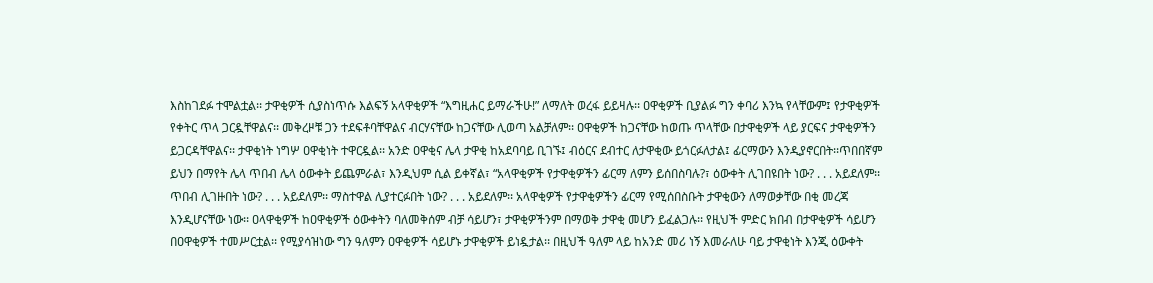እስከገደፉ ተሞልቷል፡፡ ታዋቂዎች ሲያስነጥሱ እልፍኝ አላዋቂዎች “እግዚሐር ይማራችሁ!” ለማለት ወረፋ ይይዛሉ፡፡ ዐዋቂዎች ቢያልፉ ግን ቀባሪ እንኳ የላቸውም፤ የታዋቂዎች የቀትር ጥላ ጋርዷቸዋልና፡፡ መቅረዞቹ ጋን ተደፍቶባቸዋልና ብርሃናቸው ከጋናቸው ሊወጣ አልቻለም፡፡ ዐዋቂዎች ከጋናቸው ከወጡ ጥላቸው በታዋቂዎች ላይ ያርፍና ታዋቂዎችን ይጋርዳቸዋልና፡፡ ታዋቂነት ነግሦ ዐዋቂነት ተዋርዷል፡፡ አንድ ዐዋቂና ሌላ ታዋቂ ከአደባባይ ቢገኙ፤ ብዕርና ደብተር ለታዋቂው ይጎርፉለታል፤ ፊርማውን እንዲያኖርበት፡፡ጥበበኛም ይህን በማየት ሌላ ጥበብ ሌላ ዕውቀት ይጨምራል፣ እንዲህም ሲል ይቀኛል፣ “አላዋቂዎች የታዋቂዎችን ፊርማ ለምን ይሰበስባሉ?፣ ዕውቀት ሊገበዩበት ነው? . . . አይደለም፡፡ ጥበብ ሊገዙበት ነው? . . . አይደለም፡፡ ማስተዋል ሊያተርፉበት ነው? . . . አይደለም፡፡ አላዋቂዎች የታዋቂዎችን ፊርማ የሚሰበስቡት ታዋቂውን ለማወቃቸው በቂ መረጃ እንዲሆናቸው ነው፡፡ ዐላዋቂዎች ከዐዋቂዎች ዕውቀትን ባለመቅሰም ብቻ ሳይሆን፣ ታዋቂዎችንም በማወቅ ታዋቂ መሆን ይፈልጋሉ፡፡ የዚህች ምድር ክበብ በታዋቂዎች ሳይሆን በዐዋቂዎች ተመሥርቷል፡፡ የሚያሳዝነው ግን ዓለምን ዐዋቂዎች ሳይሆኑ ታዋቂዎች ይነዷታል፡፡ በዚህች ዓለም ላይ ከአንድ መሪ ነኝ እመራለሁ ባይ ታዋቂነት እንጂ ዕውቀት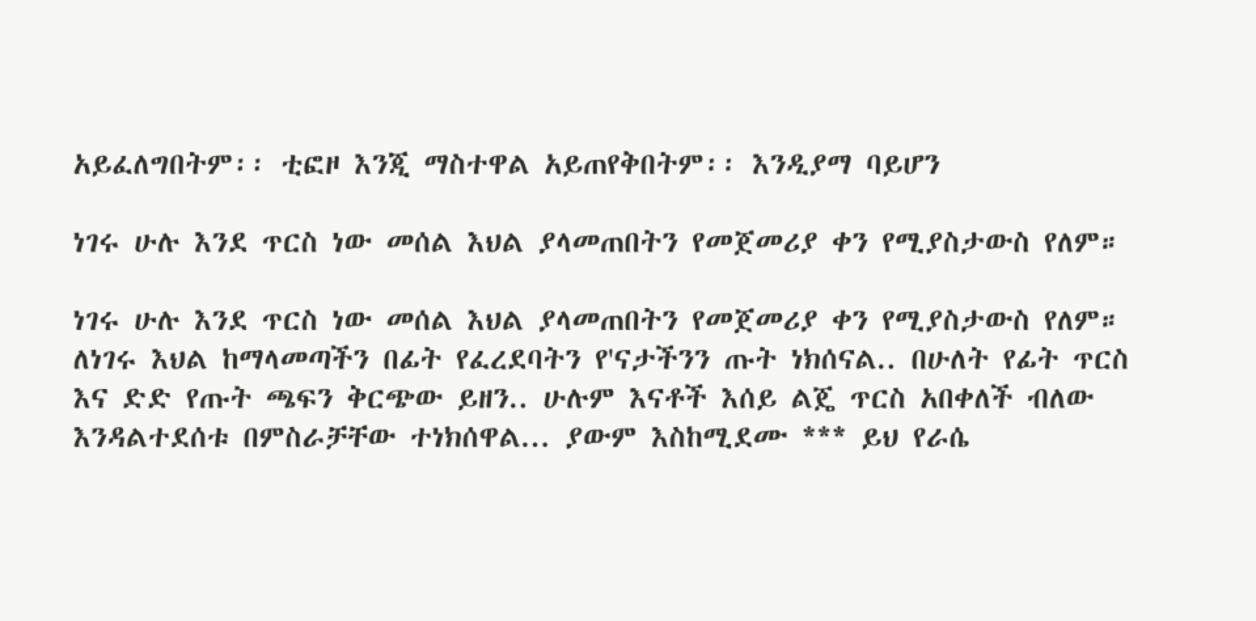አይፈለግበትም፡፡ ቲፎዞ እንጂ ማስተዋል አይጠየቅበትም፡፡ እንዲያማ ባይሆን

ነገሩ ሁሉ እንደ ጥርስ ነው መሰል እህል ያላመጠበትን የመጀመሪያ ቀን የሚያስታውስ የለም።

ነገሩ ሁሉ እንደ ጥርስ ነው መሰል እህል ያላመጠበትን የመጀመሪያ ቀን የሚያስታውስ የለም። ለነገሩ እህል ከማላመጣችን በፊት የፈረደባትን የ'ናታችንን ጡት ነክሰናል.. በሁለት የፊት ጥርስ እና ድድ የጡት ጫፍን ቅርጭው ይዘን.. ሁሉም እናቶች እሰይ ልጄ ጥርስ አበቀለች ብለው እንዳልተደሰቱ በምስራቻቸው ተነክሰዋል... ያውም እስከሚደሙ *** ይህ የራሴ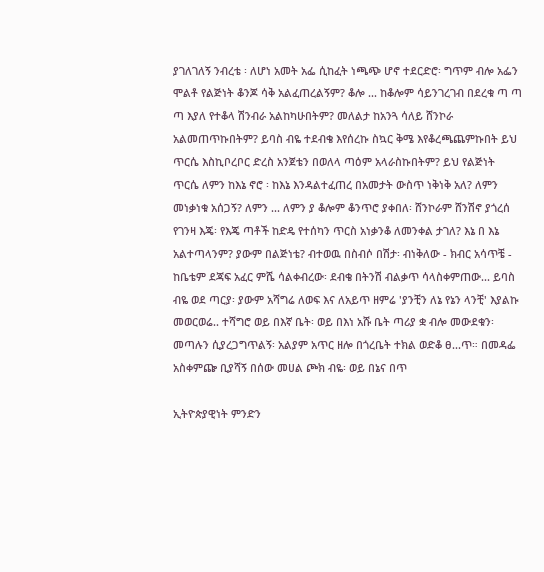ያገለገለኝ ንብረቴ ፡ ለሆነ አመት አፌ ሲከፈት ነጫጭ ሆኖ ተደርድሮ፡ ግጥም ብሎ አፌን ሞልቶ የልጅነት ቆንጆ ሳቅ አልፈጠረልኝም? ቆሎ ... ከቆሎም ሳይንገረገብ በደረቁ ጣ ጣ ጣ እያለ የተቆላ ሽንብራ አልከካሁበትም? መለልታ ከአንጓ ሳለይ ሸንኮራ አልመጠጥኩበትም? ይባስ ብዬ ተደብቄ እየሰረኩ ስኳር ቅሜ እየቆረጫጨምኩበት ይህ ጥርሴ እስኪቦረቦር ድረስ አንጀቴን በወለላ ጣዕም አላራስኩበትም? ይህ የልጅነት ጥርሴ ለምን ከእኔ ኖሮ ፡ ከእኔ እንዳልተፈጠረ በአመታት ውስጥ ነቅነቅ አለ? ለምን መነቃነቁ አሰጋኝ? ለምን ... ለምን ያ ቆሎም ቆንጥሮ ያቀበለ፡ ሸንኮራም ሸንሽኖ ያጎረሰ የገንዛ እጄ፡ የእጄ ጣቶች ከድዴ የተሰካን ጥርስ አነቃንቆ ለመንቀል ታገለ? እኔ በ እኔ አልተጣላንም? ያውም በልጅነቴ? ብተወዉ በስብሶ በሽታ፡ ብነቅለው - ክብር አሳጥቼ - ከቤቴም ደጃፍ አፈር ምሼ ሳልቀብረው፡ ደብቄ በትንሽ ብልቃጥ ሳላስቀምጠው... ይባስ ብዬ ወደ ጣርያ፡ ያውም አሻግሬ ለወፍ እና ለአይጥ ዘምሬ 'ያንቺን ለኔ የኔን ላንቺ' እያልኩ መወርወሬ.. ተሻግሮ ወይ በእኛ ቤት፡ ወይ በእነ አሹ ቤት ጣሪያ ቋ ብሎ መውደቁን፡ መጣሉን ሲያረጋግጥልኝ፡ አልያም አጥር ዘሎ በጎረቤት ተክል ወድቆ ፀ...ጥ። በመዳፌ አስቀምጬ ቢያሻኝ በሰው መሀል ጮክ ብዬ፡ ወይ በኔና በጥ

ኢትዮጵያዊነት ምንድን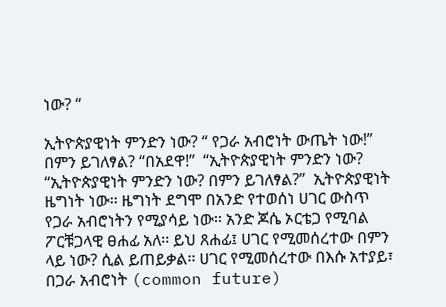ነው? “

ኢትዮጵያዊነት ምንድን ነው? “ የጋራ አብሮነት ውጤት ነው!” በምን ይገለፃል? “በአደዋ!”  “ኢትዮጵያዊነት ምንድን ነው?  “ኢትዮጵያዊነት ምንድን ነው? በምን ይገለፃል?”  ኢትዮጵያዊነት ዜግነት ነው፡፡ ዜግነት ደግሞ በአንድ የተወሰነ ሀገር ውስጥ የጋራ አብሮነትን የሚያሳይ ነው፡፡ አንድ ጆሴ ኦርቴጋ የሚባል ፖርቹጋላዊ ፀሐፊ አለ፡፡ ይህ ጸሐፊ፤ ሀገር የሚመሰረተው በምን ላይ ነው? ሲል ይጠይቃል፡፡ ሀገር የሚመሰረተው በእሱ አተያይ፣ በጋራ አብሮነት (common future)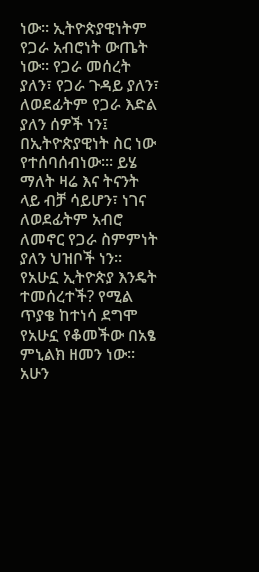ነው፡፡ ኢትዮጵያዊነትም የጋራ አብሮነት ውጤት ነው፡፡ የጋራ መሰረት ያለን፣ የጋራ ጉዳይ ያለን፣ ለወደፊትም የጋራ እድል ያለን ሰዎች ነን፤ በኢትዮጵያዊነት ስር ነው የተሰባሰብነው፡፡፡ ይሄ ማለት ዛሬ እና ትናንት ላይ ብቻ ሳይሆን፣ ነገና ለወደፊትም አብሮ ለመኖር የጋራ ስምምነት ያለን ህዝቦች ነን፡፡  የአሁኗ ኢትዮጵያ እንዴት ተመሰረተች? የሚል ጥያቄ ከተነሳ ደግሞ የአሁኗ የቆመችው በአፄ ምኒልክ ዘመን ነው፡፡ አሁን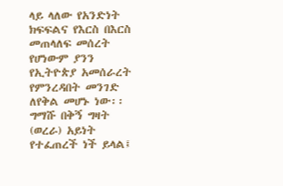ላይ ላለው የአንድነት ክፍፍልና የእርስ በእርስ መጠላለፍ መሰረት የሆነውም ያንን የኢትዮጵያ አመሰራረት የምንረዳበት መንገድ ለየቅል መሆኑ ነው፡፡ ግማሹ በቅኝ ግዛት (ወረራ) አይነት የተፈጠረች ነች ይላል፤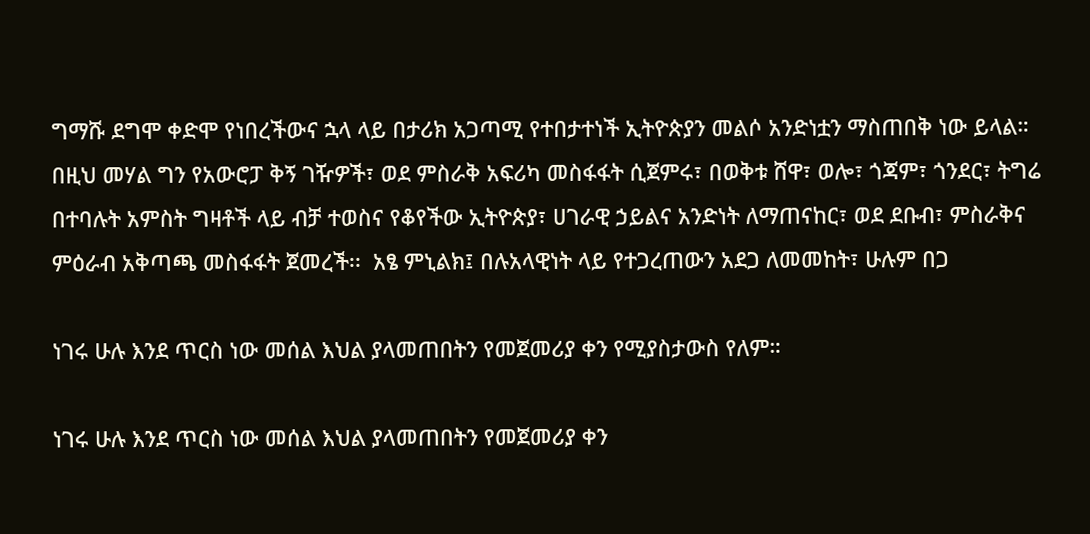ግማሹ ደግሞ ቀድሞ የነበረችውና ኋላ ላይ በታሪክ አጋጣሚ የተበታተነች ኢትዮጵያን መልሶ አንድነቷን ማስጠበቅ ነው ይላል። በዚህ መሃል ግን የአውሮፓ ቅኝ ገዥዎች፣ ወደ ምስራቅ አፍሪካ መስፋፋት ሲጀምሩ፣ በወቅቱ ሸዋ፣ ወሎ፣ ጎጃም፣ ጎንደር፣ ትግሬ በተባሉት አምስት ግዛቶች ላይ ብቻ ተወስና የቆየችው ኢትዮጵያ፣ ሀገራዊ ኃይልና አንድነት ለማጠናከር፣ ወደ ደቡብ፣ ምስራቅና ምዕራብ አቅጣጫ መስፋፋት ጀመረች፡፡  አፄ ምኒልክ፤ በሉአላዊነት ላይ የተጋረጠውን አደጋ ለመመከት፣ ሁሉም በጋ

ነገሩ ሁሉ እንደ ጥርስ ነው መሰል እህል ያላመጠበትን የመጀመሪያ ቀን የሚያስታውስ የለም።

ነገሩ ሁሉ እንደ ጥርስ ነው መሰል እህል ያላመጠበትን የመጀመሪያ ቀን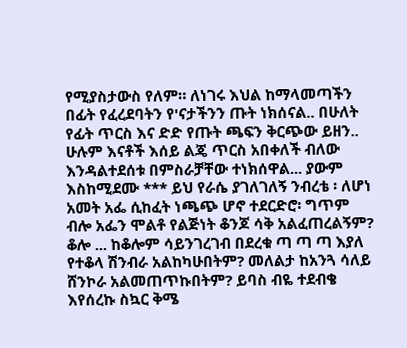የሚያስታውስ የለም። ለነገሩ እህል ከማላመጣችን በፊት የፈረደባትን የ'ናታችንን ጡት ነክሰናል.. በሁለት የፊት ጥርስ እና ድድ የጡት ጫፍን ቅርጭው ይዘን.. ሁሉም እናቶች እሰይ ልጄ ጥርስ አበቀለች ብለው እንዳልተደሰቱ በምስራቻቸው ተነክሰዋል... ያውም እስከሚደሙ *** ይህ የራሴ ያገለገለኝ ንብረቴ ፡ ለሆነ አመት አፌ ሲከፈት ነጫጭ ሆኖ ተደርድሮ፡ ግጥም ብሎ አፌን ሞልቶ የልጅነት ቆንጆ ሳቅ አልፈጠረልኝም? ቆሎ ... ከቆሎም ሳይንገረገብ በደረቁ ጣ ጣ ጣ እያለ የተቆላ ሽንብራ አልከካሁበትም? መለልታ ከአንጓ ሳለይ ሸንኮራ አልመጠጥኩበትም? ይባስ ብዬ ተደብቄ እየሰረኩ ስኳር ቅሜ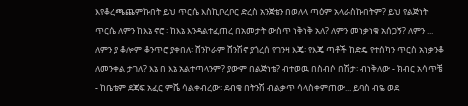እየቆረጫጨምኩበት ይህ ጥርሴ እስኪቦረቦር ድረስ አንጀቴን በወለላ ጣዕም አላራስኩበትም? ይህ የልጅነት ጥርሴ ለምን ከእኔ ኖሮ ፡ ከእኔ እንዳልተፈጠረ በአመታት ውስጥ ነቅነቅ አለ? ለምን መነቃነቁ አሰጋኝ? ለምን ... ለምን ያ ቆሎም ቆንጥሮ ያቀበለ፡ ሸንኮራም ሸንሽኖ ያጎረሰ የገንዛ እጄ፡ የእጄ ጣቶች ከድዴ የተሰካን ጥርስ አነቃንቆ ለመንቀል ታገለ? እኔ በ እኔ አልተጣላንም? ያውም በልጅነቴ? ብተወዉ በስብሶ በሽታ፡ ብነቅለው - ክብር አሳጥቼ - ከቤቴም ደጃፍ አፈር ምሼ ሳልቀብረው፡ ደብቄ በትንሽ ብልቃጥ ሳላስቀምጠው... ይባስ ብዬ ወደ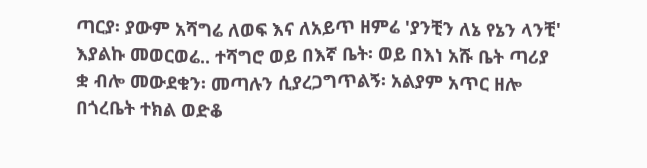ጣርያ፡ ያውም አሻግሬ ለወፍ እና ለአይጥ ዘምሬ 'ያንቺን ለኔ የኔን ላንቺ' እያልኩ መወርወሬ.. ተሻግሮ ወይ በእኛ ቤት፡ ወይ በእነ አሹ ቤት ጣሪያ ቋ ብሎ መውደቁን፡ መጣሉን ሲያረጋግጥልኝ፡ አልያም አጥር ዘሎ በጎረቤት ተክል ወድቆ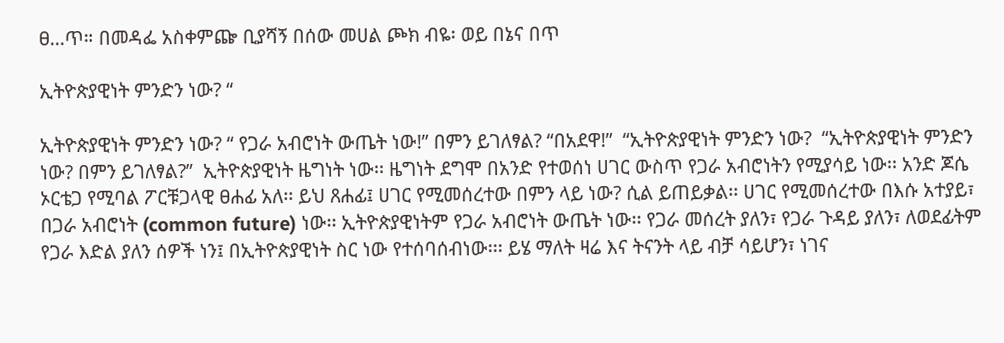ፀ...ጥ። በመዳፌ አስቀምጬ ቢያሻኝ በሰው መሀል ጮክ ብዬ፡ ወይ በኔና በጥ

ኢትዮጵያዊነት ምንድን ነው? “

ኢትዮጵያዊነት ምንድን ነው? “ የጋራ አብሮነት ውጤት ነው!” በምን ይገለፃል? “በአደዋ!”  “ኢትዮጵያዊነት ምንድን ነው?  “ኢትዮጵያዊነት ምንድን ነው? በምን ይገለፃል?”  ኢትዮጵያዊነት ዜግነት ነው፡፡ ዜግነት ደግሞ በአንድ የተወሰነ ሀገር ውስጥ የጋራ አብሮነትን የሚያሳይ ነው፡፡ አንድ ጆሴ ኦርቴጋ የሚባል ፖርቹጋላዊ ፀሐፊ አለ፡፡ ይህ ጸሐፊ፤ ሀገር የሚመሰረተው በምን ላይ ነው? ሲል ይጠይቃል፡፡ ሀገር የሚመሰረተው በእሱ አተያይ፣ በጋራ አብሮነት (common future) ነው፡፡ ኢትዮጵያዊነትም የጋራ አብሮነት ውጤት ነው፡፡ የጋራ መሰረት ያለን፣ የጋራ ጉዳይ ያለን፣ ለወደፊትም የጋራ እድል ያለን ሰዎች ነን፤ በኢትዮጵያዊነት ስር ነው የተሰባሰብነው፡፡፡ ይሄ ማለት ዛሬ እና ትናንት ላይ ብቻ ሳይሆን፣ ነገና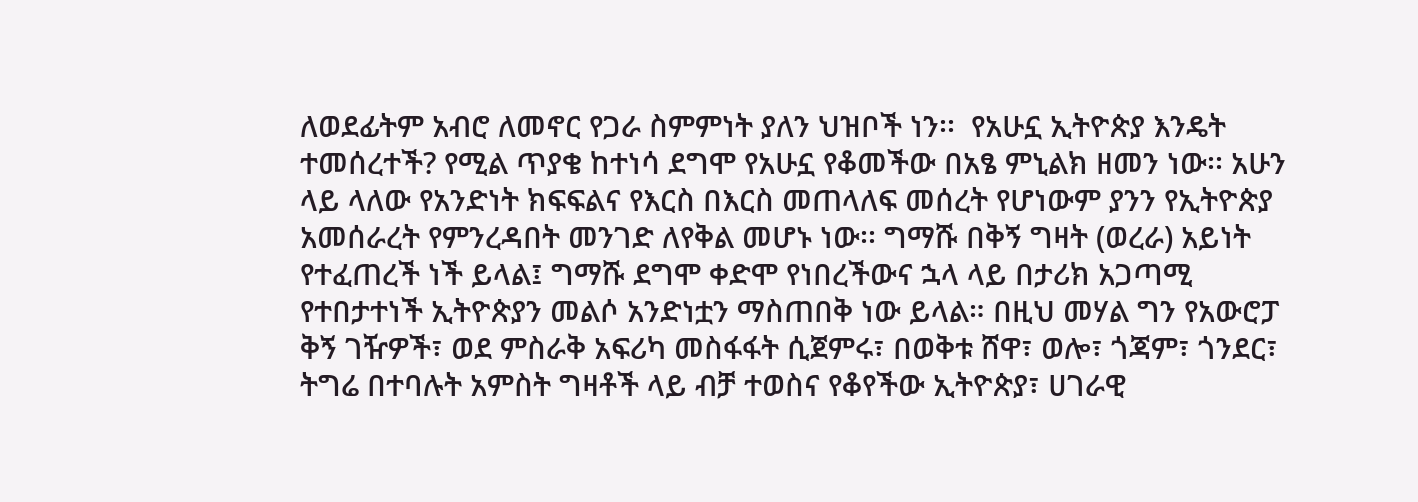ለወደፊትም አብሮ ለመኖር የጋራ ስምምነት ያለን ህዝቦች ነን፡፡  የአሁኗ ኢትዮጵያ እንዴት ተመሰረተች? የሚል ጥያቄ ከተነሳ ደግሞ የአሁኗ የቆመችው በአፄ ምኒልክ ዘመን ነው፡፡ አሁን ላይ ላለው የአንድነት ክፍፍልና የእርስ በእርስ መጠላለፍ መሰረት የሆነውም ያንን የኢትዮጵያ አመሰራረት የምንረዳበት መንገድ ለየቅል መሆኑ ነው፡፡ ግማሹ በቅኝ ግዛት (ወረራ) አይነት የተፈጠረች ነች ይላል፤ ግማሹ ደግሞ ቀድሞ የነበረችውና ኋላ ላይ በታሪክ አጋጣሚ የተበታተነች ኢትዮጵያን መልሶ አንድነቷን ማስጠበቅ ነው ይላል። በዚህ መሃል ግን የአውሮፓ ቅኝ ገዥዎች፣ ወደ ምስራቅ አፍሪካ መስፋፋት ሲጀምሩ፣ በወቅቱ ሸዋ፣ ወሎ፣ ጎጃም፣ ጎንደር፣ ትግሬ በተባሉት አምስት ግዛቶች ላይ ብቻ ተወስና የቆየችው ኢትዮጵያ፣ ሀገራዊ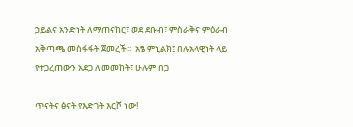ኃይልና አንድነት ለማጠናከር፣ ወደ ደቡብ፣ ምስራቅና ምዕራብ አቅጣጫ መስፋፋት ጀመረች፡፡  አፄ ምኒልክ፤ በሉአላዊነት ላይ የተጋረጠውን አደጋ ለመመከት፣ ሁሉም በጋ

ጥናትና ፅናት የእድገት እርሾ ነው!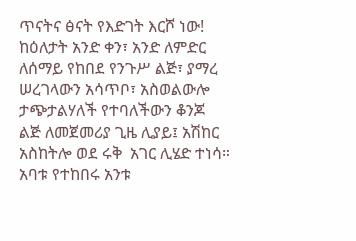ጥናትና ፅናት የእድገት እርሾ ነው! ከዕለታት አንድ ቀን፣ አንድ ለምድር ለሰማይ የከበደ የንጉሥ ልጅ፣ ያማረ ሠረገላውን አሳጥቦ፣ አስወልውሎ  ታጭታልሃለች የተባለችውን ቆንጆ ልጅ ለመጀመሪያ ጊዜ ሊያይ፤ አሽከር አስከትሎ ወደ ሩቅ  አገር ሊሄድ ተነሳ። አባቱ የተከበሩ አንቱ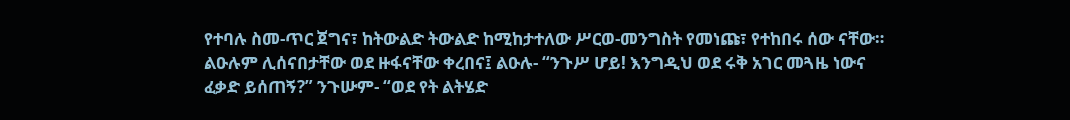የተባሉ ስመ-ጥር ጀግና፣ ከትውልድ ትውልድ ከሚከታተለው ሥርወ-መንግስት የመነጩ፣ የተከበሩ ሰው ናቸው። ልዑሉም ሊሰናበታቸው ወደ ዙፋናቸው ቀረበና፤ ልዑሉ- “ንጉሥ ሆይ! እንግዲህ ወደ ሩቅ አገር መጓዜ ነውና ፈቃድ ይሰጠኝ?” ንጉሡም- “ወደ የት ልትሄድ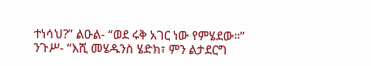ተነሳህ?” ልዑል- “ወደ ሩቅ አገር ነው የምሄደው።” ንጉሥ- “እሺ መሄዱንስ ሄድክ፣ ምን ልታደርግ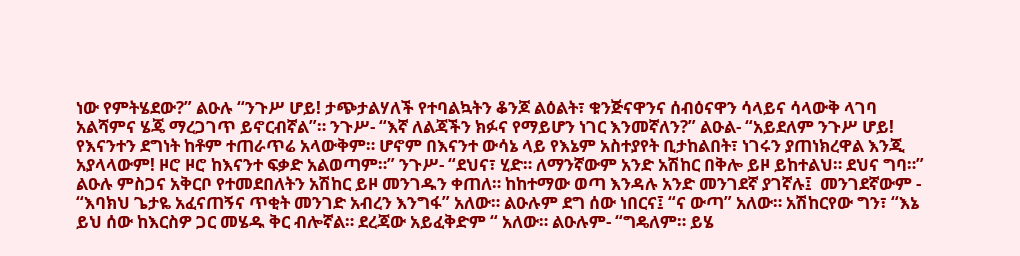ነው የምትሄደው?” ልዑሉ “ንጉሥ ሆይ! ታጭታልሃለች የተባልኳትን ቆንጆ ልዕልት፣ ቁንጅናዋንና ሰብዕናዋን ሳላይና ሳላውቅ ላገባ አልሻምና ሄጄ ማረጋገጥ ይኖርብኛል”። ንጉሥ- “እኛ ለልጃችን ክፉና የማይሆን ነገር እንመኛለን?” ልዑል- “አይደለም ንጉሥ ሆይ! የእናንተን ደግነት ከቶም ተጠራጥሬ አላውቅም። ሆኖም በእናንተ ውሳኔ ላይ የእኔም አስተያየት ቢታከልበት፣ ነገሩን ያጠነክረዋል እንጂ አያላላውም! ዞሮ ዞሮ ከእናንተ ፍቃድ አልወጣም።” ንጉሥ- “ደህና፣ ሂድ። ለማንኛውም አንድ አሽከር በቅሎ ይዞ ይከተልህ። ደህና ግባ።” ልዑሉ ምስጋና አቅርቦ የተመደበለትን አሽከር ይዞ መንገዱን ቀጠለ። ከከተማው ወጣ እንዳሉ አንድ መንገደኛ ያገኛሉ፤  መንገደኛውም - “እባክህ ጌታዬ አፈናጠኝና ጥቂት መንገድ አብረን እንግፋ” አለው። ልዑሉም ደግ ሰው ነበርና፤ “ና ውጣ” አለው። አሽከርየው ግን፣ “እኔ ይህ ሰው ከእርስዎ ጋር መሄዱ ቅር ብሎኛል። ደረጃው አይፈቅድም “ አለው። ልዑሉም- “ግዴለም። ይሄ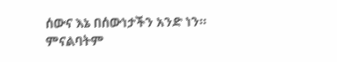ሰውና እኔ በሰውነታችን አንድ ነን። ምናልባትም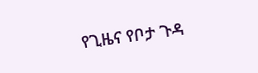የጊዜና የቦታ ጉዳ